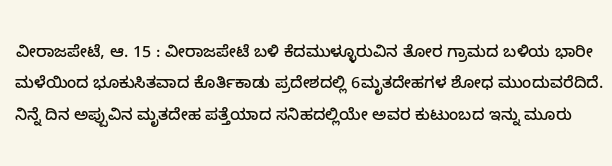ವೀರಾಜಪೇಟೆ, ಆ. 15 : ವೀರಾಜಪೇಟೆ ಬಳಿ ಕೆದಮುಳ್ಳೂರುವಿನ ತೋರ ಗ್ರಾಮದ ಬಳಿಯ ಭಾರೀ ಮಳೆಯಿಂದ ಭೂಕುಸಿತವಾದ ಕೊರ್ತಿಕಾಡು ಪ್ರದೇಶದಲ್ಲಿ 6ಮೃತದೇಹಗಳ ಶೋಧ ಮುಂದುವರೆದಿದೆ. ನಿನ್ನೆ ದಿನ ಅಪ್ಪುವಿನ ಮೃತದೇಹ ಪತ್ತೆಯಾದ ಸನಿಹದಲ್ಲಿಯೇ ಅವರ ಕುಟುಂಬದ ಇನ್ನು ಮೂರು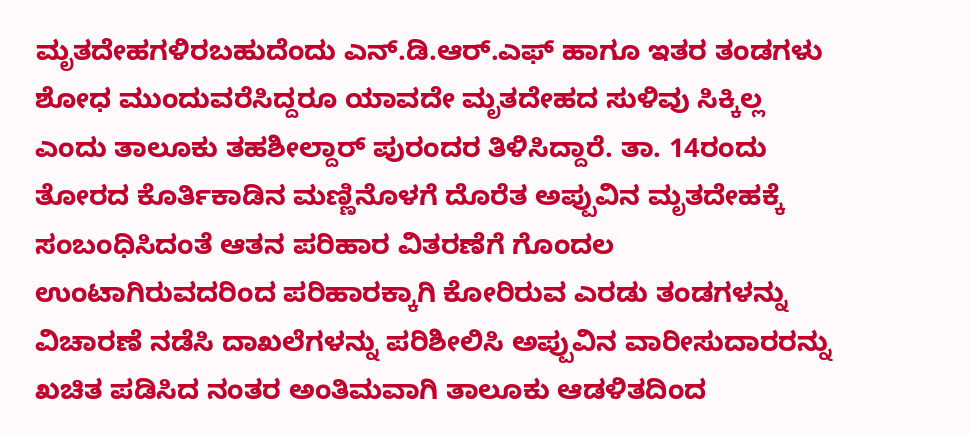ಮೃತದೇಹಗಳಿರಬಹುದೆಂದು ಎನ್.ಡಿ.ಆರ್.ಎಫ್ ಹಾಗೂ ಇತರ ತಂಡಗಳು ಶೋಧ ಮುಂದುವರೆಸಿದ್ದರೂ ಯಾವದೇ ಮೃತದೇಹದ ಸುಳಿವು ಸಿಕ್ಕಿಲ್ಲ ಎಂದು ತಾಲೂಕು ತಹಶೀಲ್ದಾರ್ ಪುರಂದರ ತಿಳಿಸಿದ್ದಾರೆ. ತಾ. 14ರಂದು ತೋರದ ಕೊರ್ತಿಕಾಡಿನ ಮಣ್ಣಿನೊಳಗೆ ದೊರೆತ ಅಪ್ಪುವಿನ ಮೃತದೇಹಕ್ಕೆ ಸಂಬಂಧಿಸಿದಂತೆ ಆತನ ಪರಿಹಾರ ವಿತರಣೆಗೆ ಗೊಂದಲ ಉಂಟಾಗಿರುವದರಿಂದ ಪರಿಹಾರಕ್ಕಾಗಿ ಕೋರಿರುವ ಎರಡು ತಂಡಗಳನ್ನು ವಿಚಾರಣೆ ನಡೆಸಿ ದಾಖಲೆಗಳನ್ನು ಪರಿಶೀಲಿಸಿ ಅಪ್ಪುವಿನ ವಾರೀಸುದಾರರನ್ನು ಖಚಿತ ಪಡಿಸಿದ ನಂತರ ಅಂತಿಮವಾಗಿ ತಾಲೂಕು ಆಡಳಿತದಿಂದ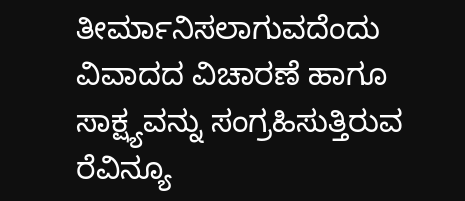ತೀರ್ಮಾನಿಸಲಾಗುವದೆಂದು ವಿವಾದದ ವಿಚಾರಣೆ ಹಾಗೂ ಸಾಕ್ಷ್ಯವನ್ನು ಸಂಗ್ರಹಿಸುತ್ತಿರುವ ರೆವಿನ್ಯೂ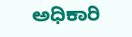ಅಧಿಕಾರಿ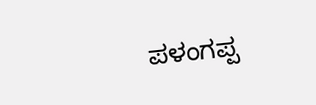ಪಳಂಗಪ್ಪ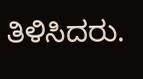ತಿಳಿಸಿದರು.